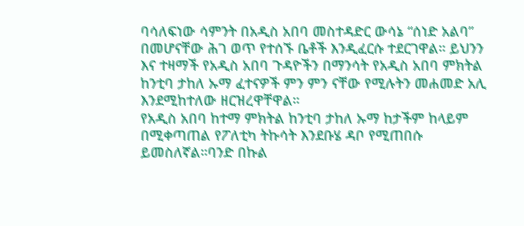ባሳለፍነው ሳምንት በአዲስ አበባ መስተዳድር ውሳኔ “ሰነድ አልባ” በመሆናቸው ሕገ ወጥ የተሰኙ ቤቶች እንዲፈርሱ ተደርገዋል። ይህንን እና ተዛማች የአዲስ አበባ ጉዳዮችን በማንሳት የአዲስ አበባ ምክትል ከንቲባ ታከለ ኡማ ፈተናዎች ምን ምን ናቸው የሚሉትን መሐመድ አሊ እንደሚከተለው ዘርዝረዋቸዋል።
የአዲስ አበባ ከተማ ምክትል ከንቲባ ታከለ ኡማ ከታችም ከላይም በሚቀጣጠል የፖለቲካ ትኩሳት እንደቡሄ ዳቦ የሚጠበሱ ይመስለኛል።ባንድ በኩል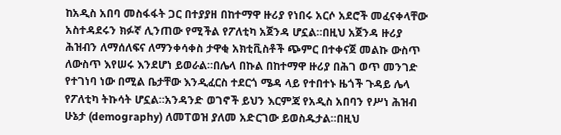ከአዲስ አበባ መስፋፋት ጋር በተያያዘ በከተማዋ ዙሪያ የነበሩ አርሶ አደሮች መፈናቀላቸው አስተዳደሩን ክፉኛ ሊንጠው የሚችል የፖለቲካ አጀንዳ ሆኗል።በዚህ አጀንዳ ዙሪያ ሕዝብን ለማሰለፍና ለማንቀሳቀስ ታዋቂ አክቲቪስቶች ጭምር በተቀናጀ መልኩ ውስጥ ለውስጥ እየሠሩ እንደሆነ ይወራል።በሌላ በኩል በከተማዋ ዙሪያ በሕገ ወጥ መንገድ የተገነባ ነው በሚል ቤታቸው እንዲፈርስ ተደርጎ ሜዳ ላይ የተበተኑ ዜጎች ጉዳይ ሌላ የፖለቲካ ትኩሳት ሆኗል።አንዳንድ ወገኖች ይህን እርምጃ የአዲስ አበባን የሥነ ሕዝብ ሁኔታ (demography) ለመፐወዝ ያለመ አድርገው ይወስዱታል።በዚህ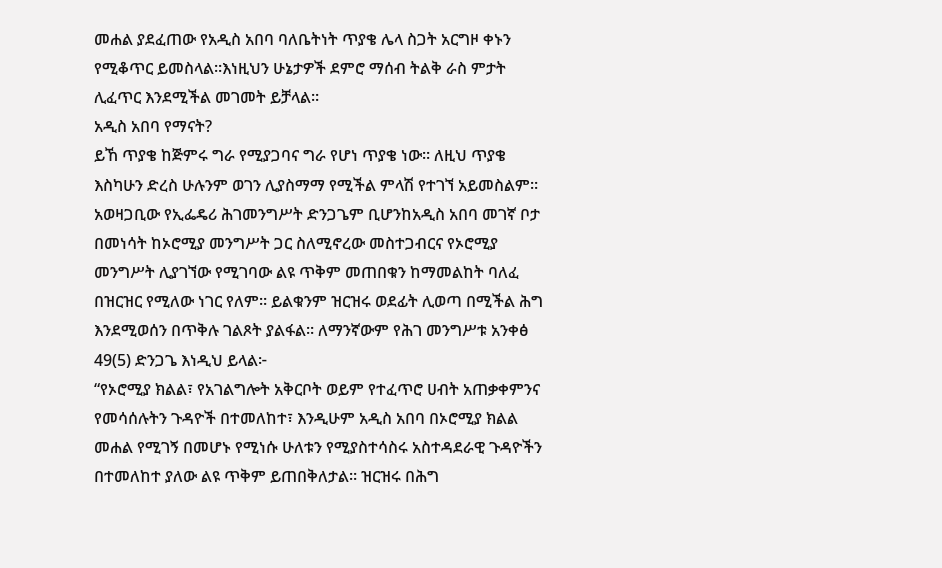መሐል ያደፈጠው የአዲስ አበባ ባለቤትነት ጥያቄ ሌላ ስጋት አርግዞ ቀኑን የሚቆጥር ይመስላል።እነዚህን ሁኔታዎች ደምሮ ማሰብ ትልቅ ራስ ምታት ሊፈጥር እንደሚችል መገመት ይቻላል።
አዲስ አበባ የማናት?
ይኸ ጥያቄ ከጅምሩ ግራ የሚያጋባና ግራ የሆነ ጥያቄ ነው። ለዚህ ጥያቄ እስካሁን ድረስ ሁሉንም ወገን ሊያስማማ የሚችል ምላሽ የተገኘ አይመስልም። አወዛጋቢው የኢፌዴሪ ሕገመንግሥት ድንጋጌም ቢሆንከአዲስ አበባ መገኛ ቦታ በመነሳት ከኦሮሚያ መንግሥት ጋር ስለሚኖረው መስተጋብርና የኦሮሚያ መንግሥት ሊያገኘው የሚገባው ልዩ ጥቅም መጠበቁን ከማመልከት ባለፈ በዝርዝር የሚለው ነገር የለም። ይልቁንም ዝርዝሩ ወደፊት ሊወጣ በሚችል ሕግ እንደሚወሰን በጥቅሉ ገልጾት ያልፋል። ለማንኛውም የሕገ መንግሥቱ አንቀፅ 49(5) ድንጋጌ እነዲህ ይላል፦
“የኦሮሚያ ክልል፣ የአገልግሎት አቅርቦት ወይም የተፈጥሮ ሀብት አጠቃቀምንና የመሳሰሉትን ጉዳዮች በተመለከተ፣ እንዲሁም አዲስ አበባ በኦሮሚያ ክልል መሐል የሚገኝ በመሆኑ የሚነሱ ሁለቱን የሚያስተሳስሩ አስተዳደራዊ ጉዳዮችን በተመለከተ ያለው ልዩ ጥቅም ይጠበቅለታል። ዝርዝሩ በሕግ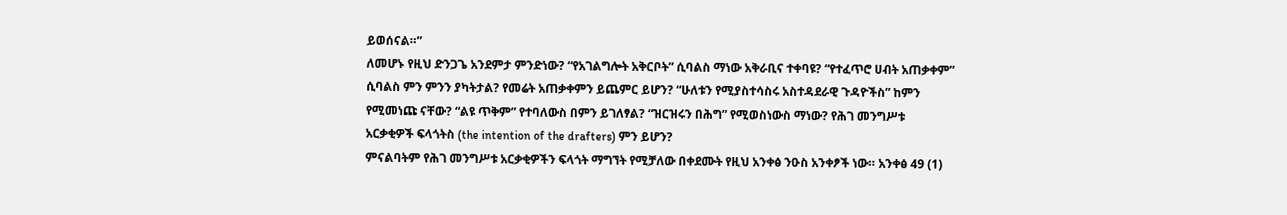ይወሰናል።”
ለመሆኑ የዚህ ድንጋጌ አንደምታ ምንድነው? “የአገልግሎት አቅርቦት” ሲባልስ ማነው አቅራቢና ተቀባዩ? “የተፈጥሮ ሀብት አጠቃቀም” ሲባልስ ምን ምንን ያካትታል? የመሬት አጠቃቀምን ይጨምር ይሆን? “ሁለቱን የሚያስተሳስሩ አስተዳደራዊ ጉዳዮችስ” ከምን የሚመነጩ ናቸው? “ልዩ ጥቅም” የተባለውስ በምን ይገለፃል? “ዝርዝሩን በሕግ” የሚወስነውስ ማነው? የሕገ መንግሥቱ አርቃቂዎች ፍላጎትስ (the intention of the drafters) ምን ይሆን?
ምናልባትም የሕገ መንግሥቱ አርቃቂዎችን ፍላጎት ማግኘት የሚቻለው በቀደሙት የዚህ አንቀፅ ንዑስ አንቀፆች ነው። አንቀፅ 49 (1)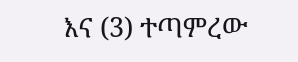እና (3) ተጣምረው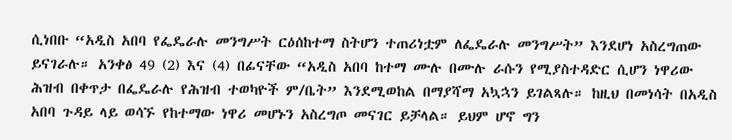ሲነበቡ “አዲስ አበባ የፌዴራሉ መንግሥት ርዕሰከተማ ስትሆን ተጠሪነቷም ለፌዴራሉ መንግሥት” እንደሆነ አስረግጠው ይናገራሉ። አንቀፅ 49 (2) እና (4) በፊናቸው “አዲስ አበባ ከተማ ሙሉ በሙሉ ራሱን የሚያስተዳድር ሲሆን ነዋሪው ሕዝብ በቀጥታ በፌዴራሉ የሕዝብ ተወካዮች ም/ቤት” እንደሚወከል በማያሻማ አኳኋን ይገልጻሉ። ከዚህ በመነሳት በአዲስ አበባ ጉዳይ ላይ ወሳኙ የከተማው ነዋሪ መሆኑን አስረግጦ መናገር ይቻላል። ይህም ሆኖ ግን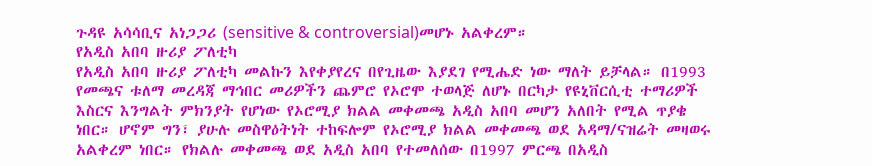ጉዳዩ አሳሳቢና አነጋጋሪ (sensitive & controversial)መሆኑ አልቀረም።
የአዲስ አበባ ዙሪያ ፖለቲካ
የአዲስ አበባ ዙሪያ ፖለቲካ መልኩን እየቀያየረና በየጊዜው እያደገ የሚሔድ ነው ማለት ይቻላል። በ1993 የመጫና ቱለማ መረዳጃ ማኅበር መሪዎችን ጨምሮ የኦሮሞ ተወላጅ ለሆኑ በርካታ የዩኒቨርሲቲ ተማሪዎች እስርና እንግልት ምክንያት የሆነው የኦሮሚያ ክልል መቀመጫ አዲስ አበባ መሆን አለበት የሚል ጥያቄ ነበር። ሆኖም ግን፣ ያሁሉ መስዋዕትነት ተከፍሎም የኦሮሚያ ክልል መቀመጫ ወደ አዳማ/ናዝሬት መዛወሩ አልቀረም ነበር። የክልሉ መቀመጫ ወደ አዲስ አበባ የተመለሰው በ1997 ምርጫ በአዲስ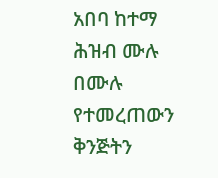አበባ ከተማ ሕዝብ ሙሉ በሙሉ የተመረጠውን ቅንጅትን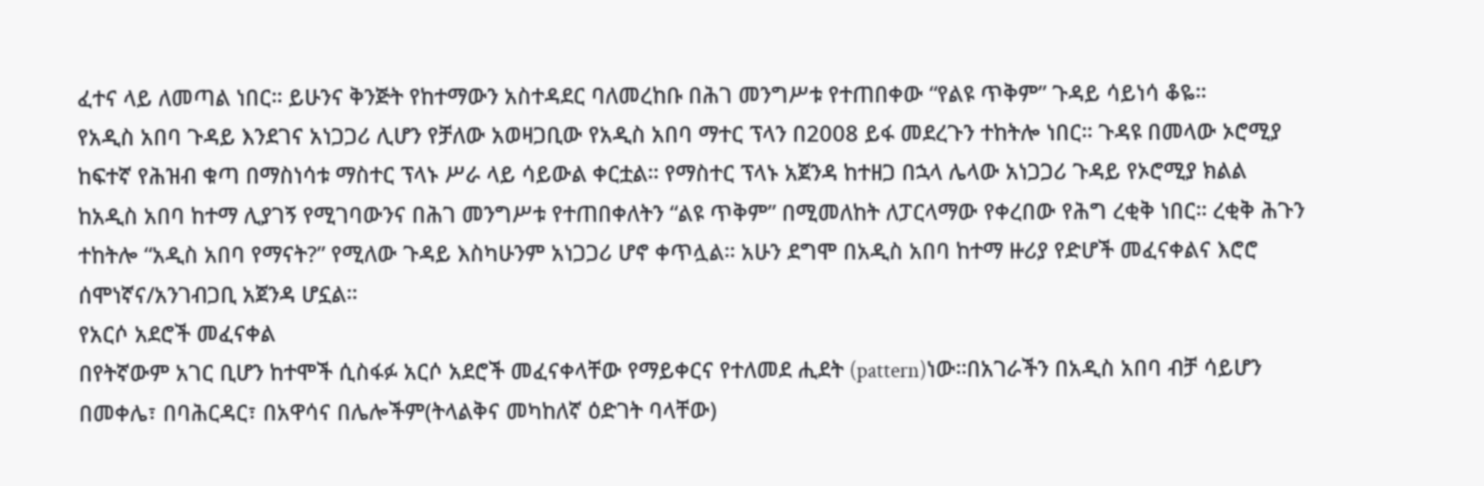ፈተና ላይ ለመጣል ነበር። ይሁንና ቅንጅት የከተማውን አስተዳደር ባለመረከቡ በሕገ መንግሥቱ የተጠበቀው “የልዩ ጥቅም” ጉዳይ ሳይነሳ ቆዬ።
የአዲስ አበባ ጉዳይ እንደገና አነጋጋሪ ሊሆን የቻለው አወዛጋቢው የአዲስ አበባ ማተር ፕላን በ2008 ይፋ መደረጉን ተከትሎ ነበር። ጉዳዩ በመላው ኦሮሚያ ከፍተኛ የሕዝብ ቁጣ በማስነሳቱ ማስተር ፕላኑ ሥራ ላይ ሳይውል ቀርቷል። የማስተር ፕላኑ አጀንዳ ከተዘጋ በኋላ ሌላው አነጋጋሪ ጉዳይ የኦሮሚያ ክልል ከአዲስ አበባ ከተማ ሊያገኝ የሚገባውንና በሕገ መንግሥቱ የተጠበቀለትን “ልዩ ጥቅም” በሚመለከት ለፓርላማው የቀረበው የሕግ ረቂቅ ነበር። ረቂቅ ሕጉን ተከትሎ “አዲስ አበባ የማናት?” የሚለው ጉዳይ እስካሁንም አነጋጋሪ ሆኖ ቀጥሏል። አሁን ደግሞ በአዲስ አበባ ከተማ ዙሪያ የድሆች መፈናቀልና እሮሮ ሰሞነኛና/አንገብጋቢ አጀንዳ ሆኗል።
የአርሶ አደሮች መፈናቀል
በየትኛውም አገር ቢሆን ከተሞች ሲስፋፉ አርሶ አደሮች መፈናቀላቸው የማይቀርና የተለመደ ሒደት (pattern)ነው።በአገራችን በአዲስ አበባ ብቻ ሳይሆን በመቀሌ፣ በባሕርዳር፣ በአዋሳና በሌሎችም(ትላልቅና መካከለኛ ዕድገት ባላቸው)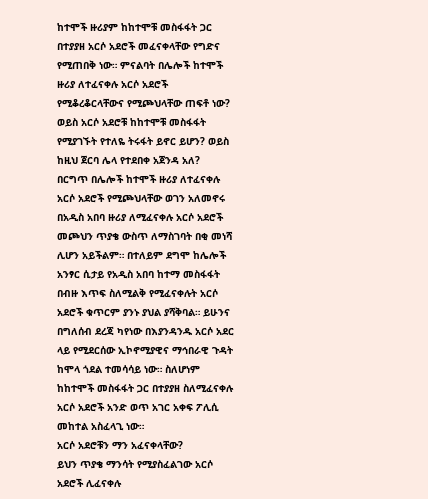ከተሞች ዙሪያም ከከተሞቹ መስፋፋት ጋር በተያያዘ አርሶ አደሮች መፈናቀላቸው የግድና የሚጠበቅ ነው። ምናልባት በሌሎች ከተሞች ዙሪያ ለተፈናቀሉ አርሶ አደሮች የሚቆረቆርላቸውና የሚጮህላቸው ጠፍቶ ነው? ወይስ አርሶ አደሮቹ ከከተሞቹ መስፋፋት የሚያገኙት የተለዬ ትሩፋት ይኖር ይሆን? ወይስ ከዚህ ጀርባ ሌላ የተደበቀ አጀንዳ አለ?
በርግጥ በሌሎች ከተሞች ዙሪያ ለተፈናቀሉ አርሶ አደሮች የሚጮህላቸው ወገን አለመኖሩ በአዲስ አበባ ዙሪያ ለሚፈናቀሉ አርሶ አደሮች መጮህን ጥያቄ ውስጥ ለማስገባት በቂ መነሻ ሊሆን አይችልም። በተለይም ደግሞ ከሌሎች አንፃር ሲታይ የአዲስ አበባ ከተማ መስፋፋት በብዙ እጥፍ ስለሚልቅ የሚፈናቀሉት አርሶ አደሮች ቁጥርም ያንኑ ያህል ያሻቅባል። ይሁንና በግለሰብ ደረጃ ካየነው በእያንዳንዱ አርሶ አደር ላይ የሚደርሰው ኢኮኖሚያዊና ማኅበራዊ ጉዳት ከሞላ ጎደል ተመሳሳይ ነው። ስለሆነም ከከተሞች መስፋፋት ጋር በተያያዘ ስለሚፈናቀሉ አርሶ አደሮች አንድ ወጥ አገር አቀፍ ፖሊሲ መከተል አስፈላጊ ነው።
አርሶ አደሮቹን ማን አፈናቀላቸው?
ይህን ጥያቄ ማንሳት የሚያስፈልገው አርሶ አደሮች ሊፈናቀሉ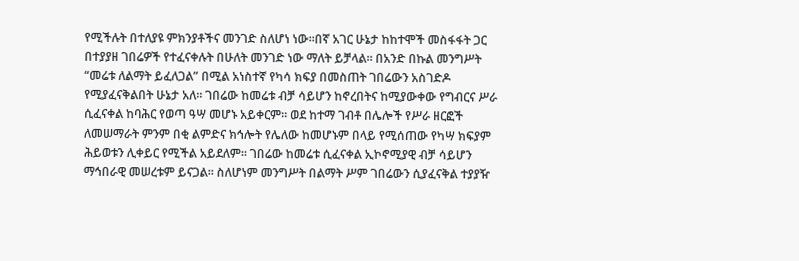የሚችሉት በተለያዩ ምክንያቶችና መንገድ ስለሆነ ነው።በኛ አገር ሁኔታ ከከተሞች መስፋፋት ጋር በተያያዘ ገበሬዎች የተፈናቀሉት በሁለት መንገድ ነው ማለት ይቻላል። በአንድ በኩል መንግሥት “መሬቱ ለልማት ይፈለጋል” በሚል አነስተኛ የካሳ ክፍያ በመስጠት ገበሬውን አስገድዶ የሚያፈናቅልበት ሁኔታ አለ። ገበሬው ከመሬቱ ብቻ ሳይሆን ከኖረበትና ከሚያውቀው የግብርና ሥራ ሲፈናቀል ከባሕር የወጣ ዓሣ መሆኑ አይቀርም። ወደ ከተማ ገብቶ በሌሎች የሥራ ዘርፎች ለመሠማራት ምንም በቂ ልምድና ክኅሎት የሌለው ከመሆኑም በላይ የሚሰጠው የካሣ ክፍያም ሕይወቱን ሊቀይር የሚችል አይደለም። ገበሬው ከመሬቱ ሲፈናቀል ኢኮኖሚያዊ ብቻ ሳይሆን ማኅበራዊ መሠረቱም ይናጋል። ስለሆነም መንግሥት በልማት ሥም ገበሬውን ሲያፈናቅል ተያያዥ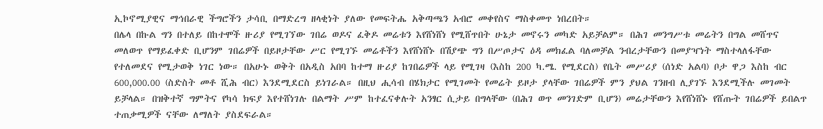ኢኮኖሚያዊና ማኅበራዊ ችግሮችን ታሳቢ በማድረግ ዘላቂነት ያለው የመፍትሔ አቅጣጫን አብሮ መቀየስና ማስቀመጥ ነበረበት።
በሌላ በኩል ግን በተለይ በከተሞች ዙሪያ የሚገኘው ገበሬ ወዶና ፈቅዶ መሬቱን እየሸነሸነ የሚሸጥበት ሁኔታ መኖሩን መካድ አይቻልም። በሕገ መንግሥቱ መሬትን በግል መሸጥና መለወጥ የማይፈቀድ ቢሆንም ገበሬዎች በይዞታቸው ሥር የሚገኙ መሬቶችን እየሸነሸኑ በሽያጭ ግን በሥጦታና ዕዳ መክፈል ባለመቻል ንብረታቸውን በመያዣነት ማስተላለፋቸው የተለመደና የሚታወቅ ነገር ነው። በአሁኑ ወቅት በአዲስ አበባ ከተማ ዙሪያ ከገበሬዎች ላይ የሚገዛ (እስከ 200 ካ.ሜ. የሚደርስ) የቤት መሥሪያ (ሰነድ አልባ) ቦታ ዋጋ እስከ ብር 600,000.00 (ስድስት መቶ ሺሕ ብር) እንደሚደርስ ይነገራል። በዚህ ሒሳብ በሄክታር የሚገመት የመሬት ይዞታ ያላቸው ገበሬዎች ምን ያህል ገንዘብ ሊያገኙ እንደሚችሉ መገመት ይቻላል። በዝቅተኛ ግምትና የካሳ ክፍያ እየተሸነገሉ በልማት ሥም ከተፈናቀሉት አንፃር ሲታይ በግላቸው (በሕገ ወጥ መንገድም ቢሆን) መሬታቸውን እየሸነሸኑ የሸጡት ገበሬዎች ይበልጥ ተጠቃሚዎች ናቸው ለማለት ያስደፍራል።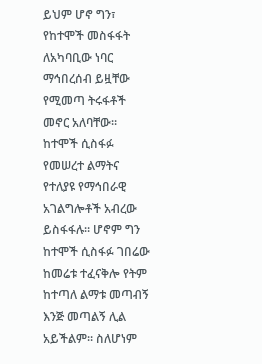ይህም ሆኖ ግን፣ የከተሞች መስፋፋት ለአካባቢው ነባር ማኅበረሰብ ይዟቸው የሚመጣ ትሩፋቶች መኖር አለባቸው። ከተሞች ሲስፋፉ የመሠረተ ልማትና የተለያዩ የማኅበራዊ አገልግሎቶች አብረው ይስፋፋሉ። ሆኖም ግን ከተሞች ሲስፋፉ ገበሬው ከመሬቱ ተፈናቅሎ የትም ከተጣለ ልማቱ መጣብኝ እንጅ መጣልኝ ሊል አይችልም። ስለሆነም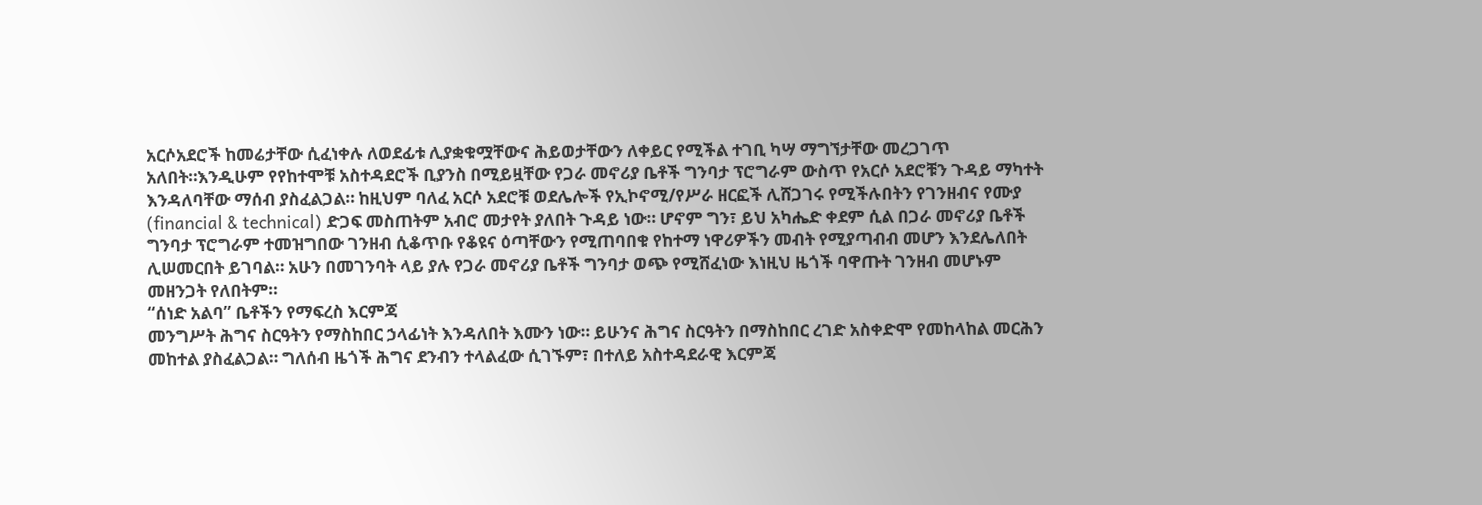አርሶአደሮች ከመሬታቸው ሲፈነቀሉ ለወደፊቱ ሊያቋቁሟቸውና ሕይወታቸውን ለቀይር የሚችል ተገቢ ካሣ ማግኘታቸው መረጋገጥ አለበት።እንዲሁም የየከተሞቹ አስተዳደሮች ቢያንስ በሚይዟቸው የጋራ መኖሪያ ቤቶች ግንባታ ፕሮግራም ውስጥ የአርሶ አደሮቹን ጉዳይ ማካተት እንዳለባቸው ማሰብ ያስፈልጋል። ከዚህም ባለፈ አርሶ አደሮቹ ወደሌሎች የኢኮኖሚ/የሥራ ዘርፎች ሊሸጋገሩ የሚችሉበትን የገንዘብና የሙያ (financial & technical) ድጋፍ መስጠትም አብሮ መታየት ያለበት ጉዳይ ነው። ሆኖም ግን፣ ይህ አካሔድ ቀደም ሲል በጋራ መኖሪያ ቤቶች ግንባታ ፕሮግራም ተመዝግበው ገንዘብ ሲቆጥቡ የቆዩና ዕጣቸውን የሚጠባበቁ የከተማ ነዋሪዎችን መብት የሚያጣብብ መሆን እንደሌለበት ሊሠመርበት ይገባል። አሁን በመገንባት ላይ ያሉ የጋራ መኖሪያ ቤቶች ግንባታ ወጭ የሚሸፈነው እነዚህ ዜጎች ባዋጡት ገንዘብ መሆኑም መዘንጋት የለበትም።
“ሰነድ አልባ” ቤቶችን የማፍረስ እርምጃ
መንግሥት ሕግና ስርዓትን የማስከበር ኃላፊነት እንዳለበት እሙን ነው። ይሁንና ሕግና ስርዓትን በማስከበር ረገድ አስቀድሞ የመከላከል መርሕን መከተል ያስፈልጋል። ግለሰብ ዜጎች ሕግና ደንብን ተላልፈው ሲገኙም፣ በተለይ አስተዳደራዊ እርምጃ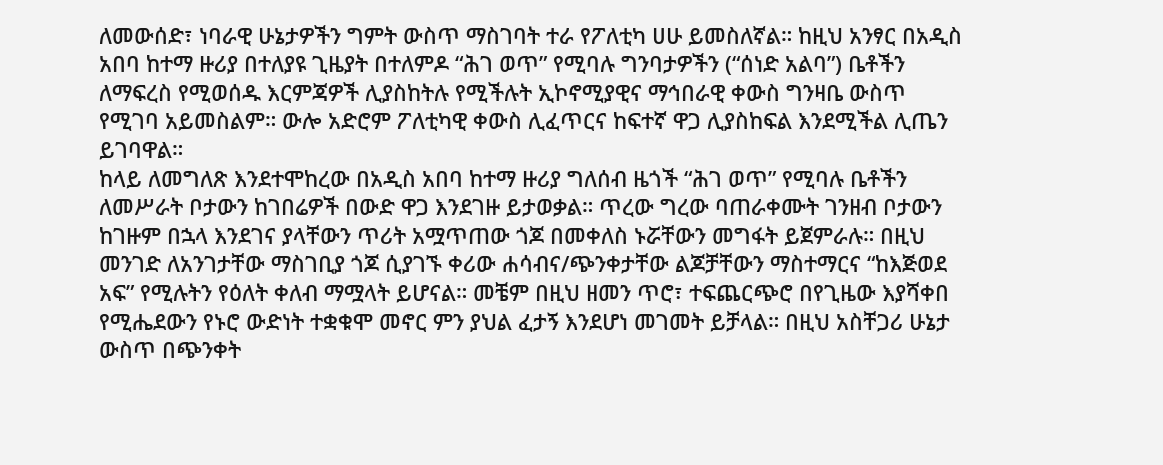ለመውሰድ፣ ነባራዊ ሁኔታዎችን ግምት ውስጥ ማስገባት ተራ የፖለቲካ ሀሁ ይመስለኛል። ከዚህ አንፃር በአዲስ አበባ ከተማ ዙሪያ በተለያዩ ጊዜያት በተለምዶ “ሕገ ወጥ” የሚባሉ ግንባታዎችን (“ሰነድ አልባ”) ቤቶችን ለማፍረስ የሚወሰዱ እርምጃዎች ሊያስከትሉ የሚችሉት ኢኮኖሚያዊና ማኅበራዊ ቀውስ ግንዛቤ ውስጥ የሚገባ አይመስልም። ውሎ አድሮም ፖለቲካዊ ቀውስ ሊፈጥርና ከፍተኛ ዋጋ ሊያስከፍል እንደሚችል ሊጤን ይገባዋል።
ከላይ ለመግለጽ እንደተሞከረው በአዲስ አበባ ከተማ ዙሪያ ግለሰብ ዜጎች “ሕገ ወጥ” የሚባሉ ቤቶችን ለመሥራት ቦታውን ከገበሬዎች በውድ ዋጋ እንደገዙ ይታወቃል። ጥረው ግረው ባጠራቀሙት ገንዘብ ቦታውን ከገዙም በኋላ እንደገና ያላቸውን ጥሪት አሟጥጠው ጎጆ በመቀለስ ኑሯቸውን መግፋት ይጀምራሉ። በዚህ መንገድ ለአንገታቸው ማስገቢያ ጎጆ ሲያገኙ ቀሪው ሐሳብና/ጭንቀታቸው ልጆቻቸውን ማስተማርና “ከእጅወደ አፍ” የሚሉትን የዕለት ቀለብ ማሟላት ይሆናል። መቼም በዚህ ዘመን ጥሮ፣ ተፍጨርጭሮ በየጊዜው እያሻቀበ የሚሔደውን የኑሮ ውድነት ተቋቁሞ መኖር ምን ያህል ፈታኝ እንደሆነ መገመት ይቻላል። በዚህ አስቸጋሪ ሁኔታ ውስጥ በጭንቀት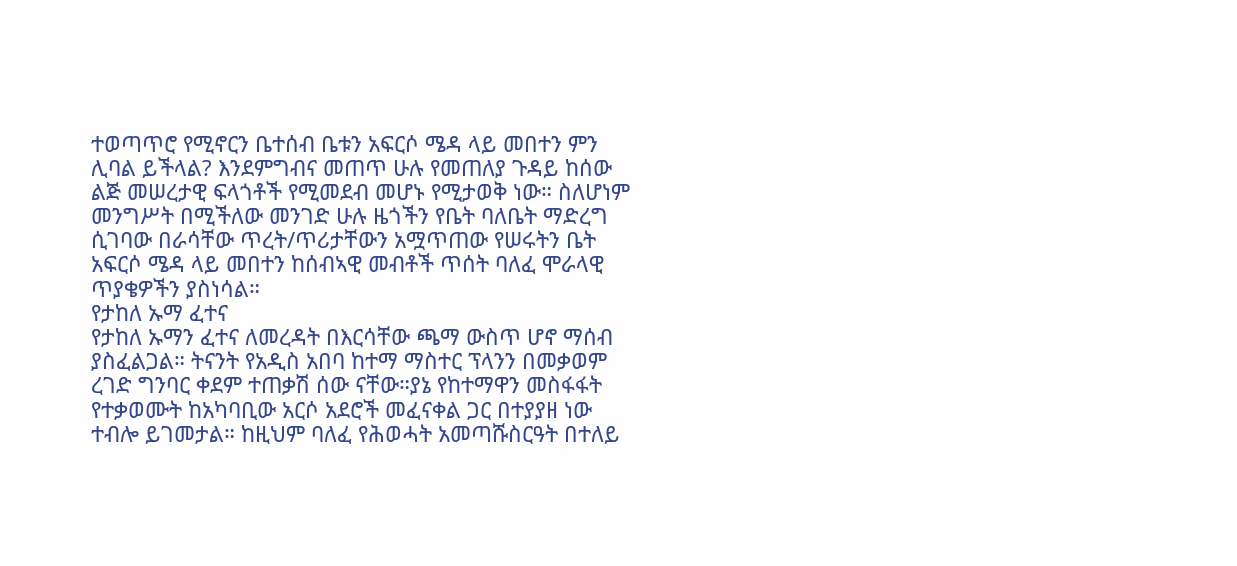ተወጣጥሮ የሚኖርን ቤተሰብ ቤቱን አፍርሶ ሜዳ ላይ መበተን ምን ሊባል ይችላል? እንደምግብና መጠጥ ሁሉ የመጠለያ ጉዳይ ከሰው ልጅ መሠረታዊ ፍላጎቶች የሚመደብ መሆኑ የሚታወቅ ነው። ስለሆነም መንግሥት በሚችለው መንገድ ሁሉ ዜጎችን የቤት ባለቤት ማድረግ ሲገባው በራሳቸው ጥረት/ጥሪታቸውን አሟጥጠው የሠሩትን ቤት አፍርሶ ሜዳ ላይ መበተን ከሰብኣዊ መብቶች ጥሰት ባለፈ ሞራላዊ ጥያቄዎችን ያስነሳል።
የታከለ ኡማ ፈተና
የታከለ ኡማን ፈተና ለመረዳት በእርሳቸው ጫማ ውስጥ ሆኖ ማሰብ ያስፈልጋል። ትናንት የአዲስ አበባ ከተማ ማስተር ፕላንን በመቃወም ረገድ ግንባር ቀደም ተጠቃሽ ሰው ናቸው።ያኔ የከተማዋን መስፋፋት የተቃወሙት ከአካባቢው አርሶ አደሮች መፈናቀል ጋር በተያያዘ ነው ተብሎ ይገመታል። ከዚህም ባለፈ የሕወሓት አመጣሹስርዓት በተለይ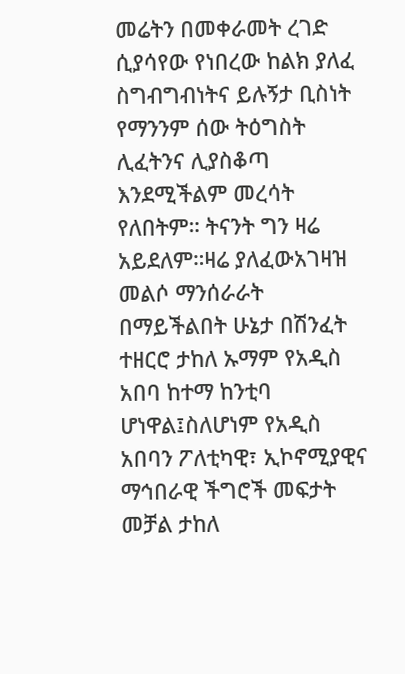መሬትን በመቀራመት ረገድ ሲያሳየው የነበረው ከልክ ያለፈ ስግብግብነትና ይሉኝታ ቢስነት የማንንም ሰው ትዕግስት ሊፈትንና ሊያስቆጣ እንደሚችልም መረሳት የለበትም። ትናንት ግን ዛሬ አይደለም።ዛሬ ያለፈውአገዛዝ መልሶ ማንሰራራት በማይችልበት ሁኔታ በሽንፈት ተዘርሮ ታከለ ኡማም የአዲስ አበባ ከተማ ከንቲባ ሆነዋል፤ስለሆነም የአዲስ አበባን ፖለቲካዊ፣ ኢኮኖሚያዊና ማኅበራዊ ችግሮች መፍታት መቻል ታከለ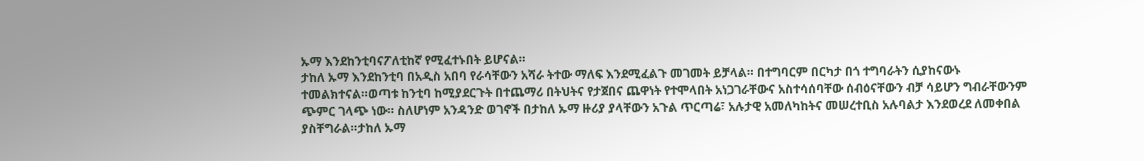ኡማ እንደከንቲባናፖለቲከኛ የሚፈተኑበት ይሆናል።
ታከለ ኡማ እንደከንቲባ በአዲስ አበባ የራሳቸውን አሻራ ትተው ማለፍ እንደሚፈልጉ መገመት ይቻላል። በተግባርም በርካታ በጎ ተግባራትን ሲያከናውኑ ተመልክተናል።ወጣቱ ከንቲባ ከሚያደርጉት በተጨማሪ በትህትና የታጀበና ጨዋነት የተሞላበት አነጋገራቸውና አስተሳሰባቸው ሰብዕናቸውን ብቻ ሳይሆን ግብራቸውንም ጭምር ገላጭ ነው። ስለሆነም አንዳንድ ወገኖች በታከለ ኡማ ዙሪያ ያላቸውን አጉል ጥርጣሬ፣ አሉታዊ አመለካከትና መሠረተቢስ አሉባልታ እንደወረደ ለመቀበል ያስቸግራል።ታከለ ኡማ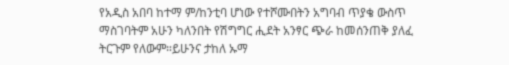የአዲስ አበባ ከተማ ም/ከንቲባ ሆነው የተሾሙበትን አግባብ ጥያቄ ውስጥ ማስገባትም አሁን ካለንበት የሽግግር ሒደት አንፃር ጭራ ከመሰንጠቅ ያለፈ ትርጉም የለውም።ይሁንና ታከለ ኡማ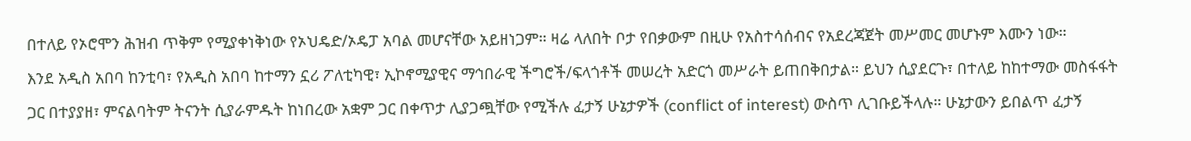በተለይ የኦሮሞን ሕዝብ ጥቅም የሚያቀነቅነው የኦህዴድ/ኦዴፓ አባል መሆናቸው አይዘነጋም። ዛሬ ላለበት ቦታ የበቃውም በዚሁ የአስተሳሰብና የአደረጃጀት መሥመር መሆኑም እሙን ነው።
እንደ አዲስ አበባ ከንቲባ፣ የአዲስ አበባ ከተማን ኗሪ ፖለቲካዊ፣ ኢኮኖሚያዊና ማኅበራዊ ችግሮች/ፍላጎቶች መሠረት አድርጎ መሥራት ይጠበቅበታል። ይህን ሲያደርጉ፣ በተለይ ከከተማው መስፋፋት ጋር በተያያዘ፣ ምናልባትም ትናንት ሲያራምዱት ከነበረው አቋም ጋር በቀጥታ ሊያጋጯቸው የሚችሉ ፈታኝ ሁኔታዎች (conflict of interest) ውስጥ ሊገቡይችላሉ። ሁኔታውን ይበልጥ ፈታኝ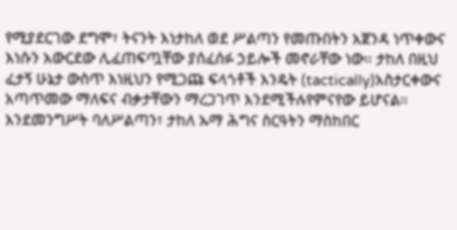የሚያደርገው ደግሞ፣ ትናንት እነታከለ ወደ ሥልጣን የመጡበትን አጀንዳ ነጥቀውና እነሱን አውርደው ሊፈጠፍጧቸው ያሰፈሰፉ ኃይሎች መኖራቸው ነው። ታከለ በዚህ ፈታኝ ሁኔታ ውስጥ እነዚህን የሚጋጩ ፍላጎቶች እንዴት (tactically)አስታርቀውና አጣጥመው ማለፍና ብቃታቸውን ማረጋገጥ እንደሚችሉየምናየው ይሆናል።
እንደመንግሥት ባለሥልጣን፣ ታከለ ኡማ ሕግና ስርዓትን ማስከበር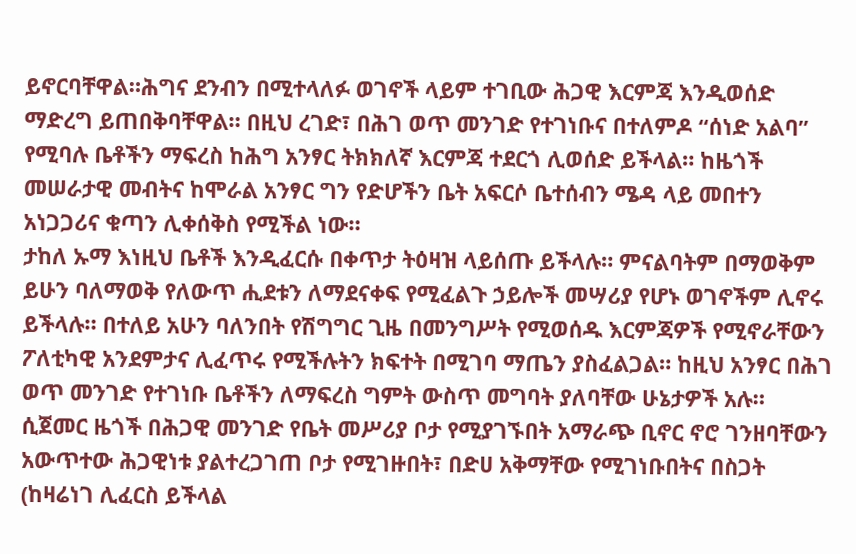ይኖርባቸዋል።ሕግና ደንብን በሚተላለፉ ወገኖች ላይም ተገቢው ሕጋዊ እርምጃ እንዲወሰድ ማድረግ ይጠበቅባቸዋል። በዚህ ረገድ፣ በሕገ ወጥ መንገድ የተገነቡና በተለምዶ “ሰነድ አልባ” የሚባሉ ቤቶችን ማፍረስ ከሕግ አንፃር ትክክለኛ እርምጃ ተደርጎ ሊወሰድ ይችላል። ከዜጎች መሠራታዊ መብትና ከሞራል አንፃር ግን የድሆችን ቤት አፍርሶ ቤተሰብን ሜዳ ላይ መበተን አነጋጋሪና ቁጣን ሊቀሰቅስ የሚችል ነው።
ታከለ ኡማ እነዚህ ቤቶች እንዲፈርሱ በቀጥታ ትዕዛዝ ላይሰጡ ይችላሉ። ምናልባትም በማወቅም ይሁን ባለማወቅ የለውጥ ሒደቱን ለማደናቀፍ የሚፈልጉ ኃይሎች መሣሪያ የሆኑ ወገኖችም ሊኖሩ ይችላሉ። በተለይ አሁን ባለንበት የሽግግር ጊዜ በመንግሥት የሚወሰዱ እርምጃዎች የሚኖራቸውን ፖለቲካዊ አንደምታና ሊፈጥሩ የሚችሉትን ክፍተት በሚገባ ማጤን ያስፈልጋል። ከዚህ አንፃር በሕገ ወጥ መንገድ የተገነቡ ቤቶችን ለማፍረስ ግምት ውስጥ መግባት ያለባቸው ሁኔታዎች አሉ።
ሲጀመር ዜጎች በሕጋዊ መንገድ የቤት መሥሪያ ቦታ የሚያገኙበት አማራጭ ቢኖር ኖሮ ገንዘባቸውን አውጥተው ሕጋዊነቱ ያልተረጋገጠ ቦታ የሚገዙበት፣ በድሀ አቅማቸው የሚገነቡበትና በስጋት (ከዛሬነገ ሊፈርስ ይችላል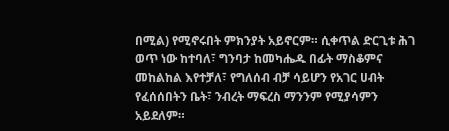በሚል) የሚኖሩበት ምክንያት አይኖርም። ሲቀጥል ድርጊቱ ሕገ ወጥ ነው ከተባለ፣ ግንባታ ከመካሔዱ በፊት ማስቆምና መከልከል እየተቻለ፣ የግለሰብ ብቻ ሳይሆን የአገር ሀብት የፈሰሰበትን ቤት፣ ንብረት ማፍረስ ማንንም የሚያሳምን አይደለም።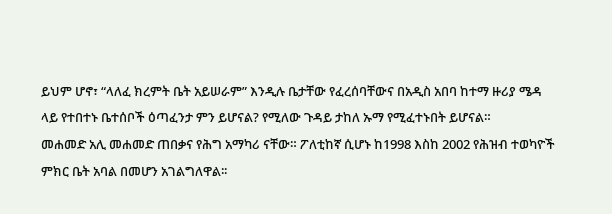ይህም ሆኖ፣ “ላለፈ ክረምት ቤት አይሠራም” እንዲሉ ቤታቸው የፈረሰባቸውና በአዲስ አበባ ከተማ ዙሪያ ሜዳ ላይ የተበተኑ ቤተሰቦች ዕጣፈንታ ምን ይሆናል? የሚለው ጉዳይ ታከለ ኡማ የሚፈተኑበት ይሆናል።
መሐመድ አሊ መሐመድ ጠበቃና የሕግ አማካሪ ናቸው። ፖለቲከኛ ሲሆኑ ከ1998 እስከ 2002 የሕዝብ ተወካዮች ምክር ቤት አባል በመሆን አገልግለዋል፡፡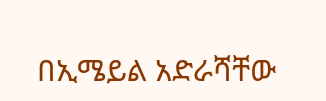በኢሜይል አድራሻቸው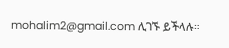mohalim2@gmail.com ሊገኙ ይችላሉ።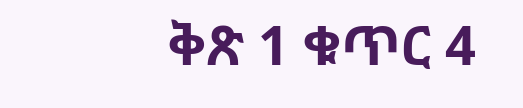ቅጽ 1 ቁጥር 4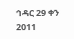ኅዳር 29 ቀን 2011